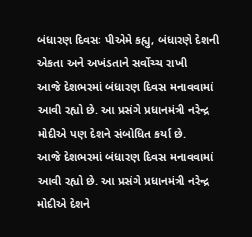બંધારણ દિવસઃ પીએમે કહ્યુ, બંધારણે દેશની એકતા અને અખંડતાને સર્વોચ્ચ રાખી
આજે દેશભરમાં બંધારણ દિવસ મનાવવામાં આવી રહ્યો છે. આ પ્રસંગે પ્રધાનમંત્રી નરેન્દ્ર મોદીએ પણ દેશને સંબોધિત કર્યા છે.
આજે દેશભરમાં બંધારણ દિવસ મનાવવામાં આવી રહ્યો છે. આ પ્રસંગે પ્રધાનમંત્રી નરેન્દ્ર મોદીએ દેશને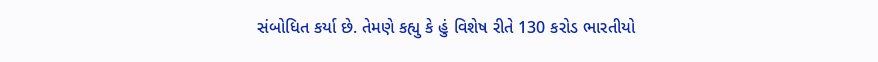સંબોધિત કર્યા છે. તેમણે કહ્યુ કે હું વિશેષ રીતે 130 કરોડ ભારતીયો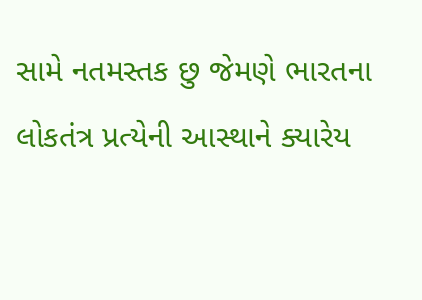સામે નતમસ્તક છુ જેમણે ભારતના લોકતંત્ર પ્રત્યેની આસ્થાને ક્યારેય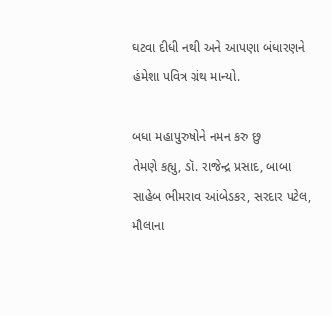ઘટવા દીધી નથી અને આપણા બંધારણને હંમેશા પવિત્ર ગ્રંથ માન્યો.

બધા મહાપુરુષોને નમન કરુ છુ
તેમણે કહ્યુ, ડૉ. રાજેન્દ્ર પ્રસાદ, બાબા સાહેબ ભીમરાવ આંબેડકર, સરદાર પટેલ, મૌલાના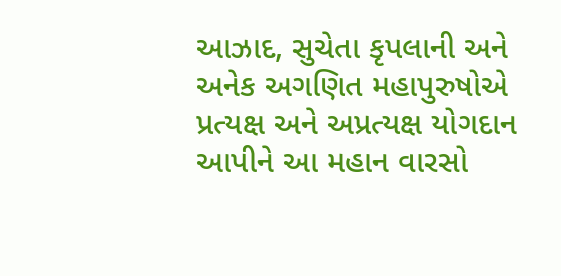આઝાદ, સુચેતા કૃપલાની અને અનેક અગણિત મહાપુરુષોએ પ્રત્યક્ષ અને અપ્રત્યક્ષ યોગદાન આપીને આ મહાન વારસો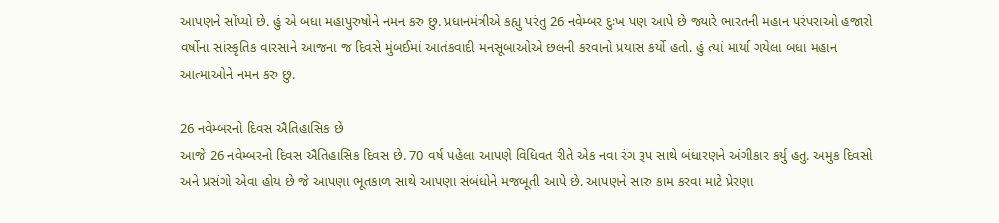આપણને સોંપ્યો છે. હું એ બધા મહાપુરુષોને નમન કરુ છુ. પ્રધાનમંત્રીએ કહ્યુ પરંતુ 26 નવેમ્બર દુઃખ પણ આપે છે જ્યારે ભારતની મહાન પરંપરાઓ હજારો વર્ષોના સાંસ્કૃતિક વારસાને આજના જ દિવસે મુંબઈમાં આતંકવાદી મનસૂબાઓએ છલની કરવાનો પ્રયાસ કર્યો હતો. હું ત્યાં માર્યા ગયેલા બધા મહાન આત્માઓને નમન કરુ છુ.

26 નવેમ્બરનો દિવસ ઐતિહાસિક છે
આજે 26 નવેમ્બરનો દિવસ ઐતિહાસિક દિવસ છે. 70 વર્ષ પહેલા આપણે વિધિવત રીતે એક નવા રંગ રૂપ સાથે બંધારણને અંગીકાર કર્યુ હતુ. અમુક દિવસો અને પ્રસંગો એવા હોય છે જે આપણા ભૂતકાળ સાથે આપણા સંબંધોને મજબૂતી આપે છે. આપણને સારુ કામ કરવા માટે પ્રેરણા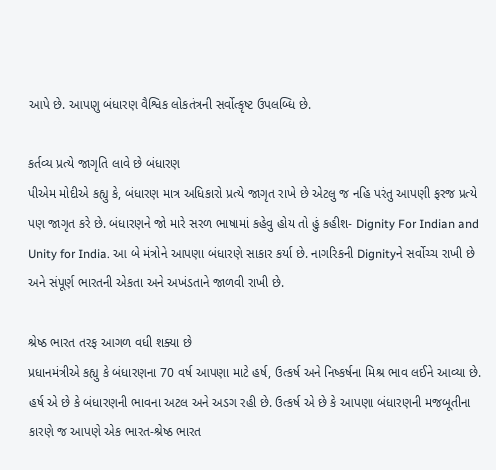આપે છે. આપણુ બંધારણ વૈશ્વિક લોકતંત્રની સર્વોત્કૃષ્ટ ઉપલબ્ધિ છે.

કર્તવ્ય પ્રત્યે જાગૃતિ લાવે છે બંધારણ
પીએમ મોદીએ કહ્યુ કે, બંધારણ માત્ર અધિકારો પ્રત્યે જાગૃત રાખે છે એટલુ જ નહિ પરંતુ આપણી ફરજ પ્રત્યે પણ જાગૃત કરે છે. બંધારણને જો મારે સરળ ભાષામાં કહેવુ હોય તો હું કહીશ- Dignity For Indian and Unity for India. આ બે મંત્રોને આપણા બંધારણે સાકાર કર્યા છે. નાગરિકની Dignityને સર્વોચ્ચ રાખી છે અને સંપૂર્ણ ભારતની એકતા અને અખંડતાને જાળવી રાખી છે.

શ્રેષ્ઠ ભારત તરફ આગળ વધી શક્યા છે
પ્રધાનમંત્રીએ કહ્યુ કે બંધારણના 70 વર્ષ આપણા માટે હર્ષ, ઉત્કર્ષ અને નિષ્કર્ષના મિશ્ર ભાવ લઈને આવ્યા છે. હર્ષ એ છે કે બંધારણની ભાવના અટલ અને અડગ રહી છે. ઉત્કર્ષ એ છે કે આપણા બંધારણની મજબૂતીના કારણે જ આપણે એક ભારત-શ્રેષ્ઠ ભારત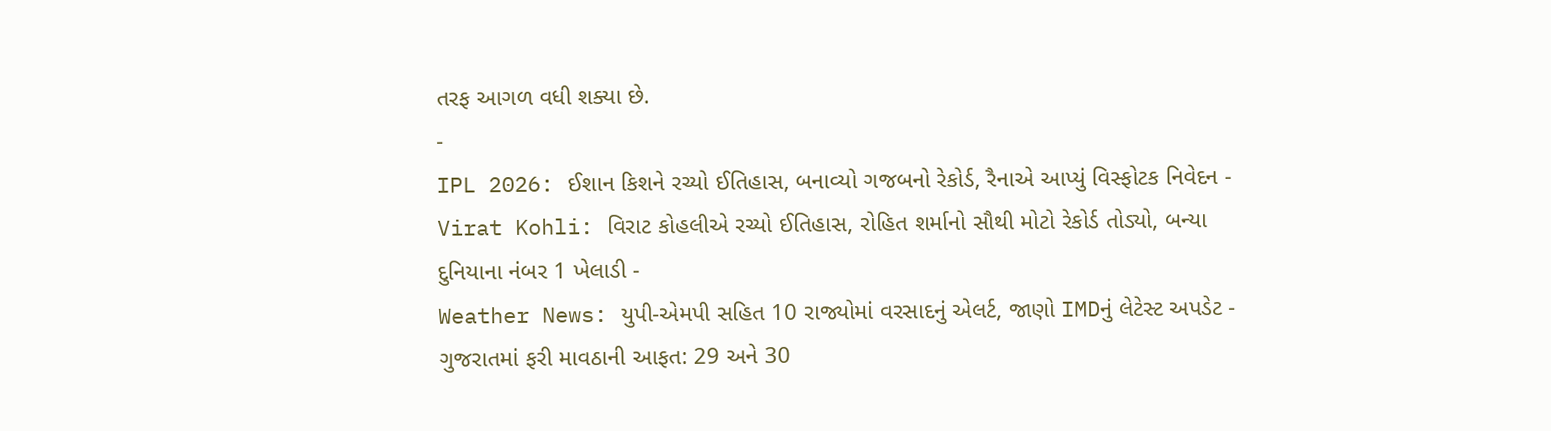તરફ આગળ વધી શક્યા છે.
-
IPL 2026: ઈશાન કિશને રચ્યો ઈતિહાસ, બનાવ્યો ગજબનો રેકોર્ડ, રૈનાએ આપ્યું વિસ્ફોટક નિવેદન -
Virat Kohli: વિરાટ કોહલીએ રચ્યો ઈતિહાસ, રોહિત શર્માનો સૌથી મોટો રેકોર્ડ તોડ્યો, બન્યા દુનિયાના નંબર 1 ખેલાડી -
Weather News: યુપી-એમપી સહિત 10 રાજ્યોમાં વરસાદનું એલર્ટ, જાણો IMDનું લેટેસ્ટ અપડેટ -
ગુજરાતમાં ફરી માવઠાની આફત: 29 અને 30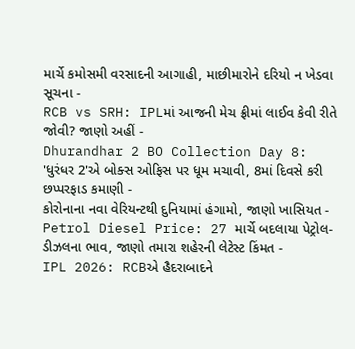માર્ચે કમોસમી વરસાદની આગાહી, માછીમારોને દરિયો ન ખેડવા સૂચના -
RCB vs SRH: IPLમાં આજની મેચ ફ્રીમાં લાઈવ કેવી રીતે જોવી? જાણો અહીં -
Dhurandhar 2 BO Collection Day 8: 'ધુરંધર 2'એ બોક્સ ઓફિસ પર ધૂમ મચાવી, 8માં દિવસે કરી છપ્પરફાડ કમાણી -
કોરોનાના નવા વેરિયન્ટથી દુનિયામાં હંગામો, જાણો ખાસિયત -
Petrol Diesel Price: 27 માર્ચે બદલાયા પેટ્રોલ-ડીઝલના ભાવ, જાણો તમારા શહેરની લેટેસ્ટ કિંમત -
IPL 2026: RCBએ હૈદરાબાદને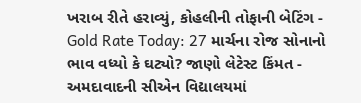ખરાબ રીતે હરાવ્યું, કોહલીની તોફાની બેટિંગ -
Gold Rate Today: 27 માર્ચના રોજ સોનાનો ભાવ વધ્યો કે ઘટ્યો? જાણો લેટેસ્ટ કિંમત -
અમદાવાદની સીએન વિદ્યાલયમાં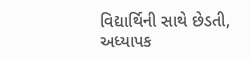વિદ્યાર્થિની સાથે છેડતી, અધ્યાપક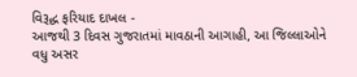વિરૂદ્ધ ફરિયાદ દાખલ -
આજથી 3 દિવસ ગુજરાતમાં માવઠાની આગાહી, આ જિલ્લાઓને વધુ અસર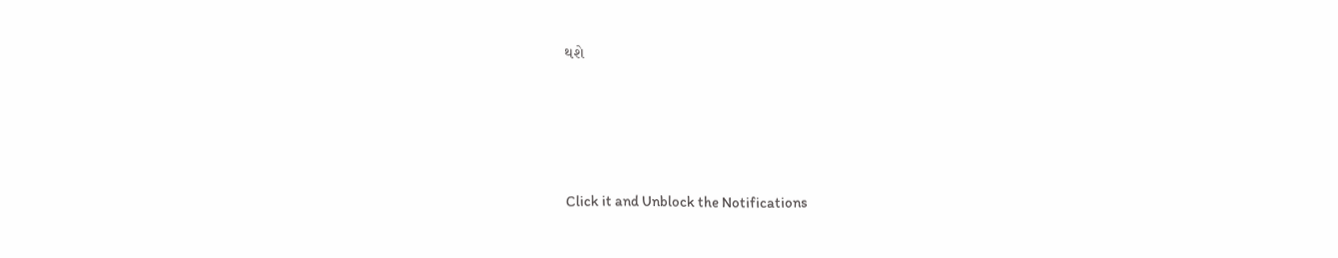થશે








Click it and Unblock the Notifications